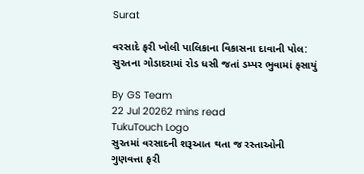Surat

વરસાદે ફરી ખોલી પાલિકાના વિકાસના દાવાની પોલ: સુરતના ગોડાદરામાં રોડ ધસી જતાં ડમ્પર ભુવામાં ફસાયું

By GS Team
22 Jul 20262 mins read
TukuTouch Logo
સુરતમાં વરસાદની શરૂઆત થતા જ રસ્તાઓની ગુણવત્તા ફરી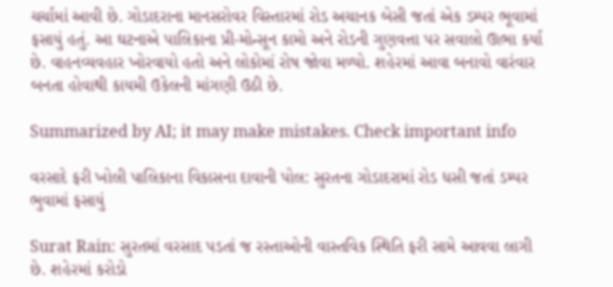ચર્ચામાં આવી છે. ગોડાદરાના માનસરોવર વિસ્તારમાં રોડ અચાનક બેસી જતાં એક ડમ્પર ભૂવામાં ફસાયું હતું. આ ઘટનાએ પાલિકાના પ્રી-મોન્સૂન કામો અને રોડની ગુણવત્તા પર સવાલો ઊભા કર્યા છે. વાહનવ્યવહાર ખોરવાયો હતો અને લોકોમાં રોષ જોવા મળ્યો. શહેરમાં આવા બનાવો વારંવાર બનતા હોવાથી કાયમી ઉકેલની માંગણી ઉઠી છે.

Summarized by AI; it may make mistakes. Check important info

વરસાદે ફરી ખોલી પાલિકાના વિકાસના દાવાની પોલ: સુરતના ગોડાદરામાં રોડ ધસી જતાં ડમ્પર ભુવામાં ફસાયું

Surat Rain: સુરતમાં વરસાદ પડતાં જ રસ્તાઓની વાસ્તવિક સ્થિતિ ફરી સામે આવવા લાગી છે. શહેરમાં કરોડો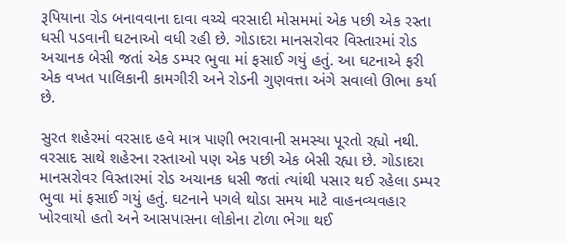રૂપિયાના રોડ બનાવવાના દાવા વચ્ચે વરસાદી મોસમમાં એક પછી એક રસ્તા ધસી પડવાની ઘટનાઓ વધી રહી છે. ગોડાદરા માનસરોવર વિસ્તારમાં રોડ અચાનક બેસી જતાં એક ડમ્પર ભુવા માં ફસાઈ ગયું હતું. આ ઘટનાએ ફરી એક વખત પાલિકાની કામગીરી અને રોડની ગુણવત્તા અંગે સવાલો ઊભા કર્યા છે.

સુરત શહેરમાં વરસાદ હવે માત્ર પાણી ભરાવાની સમસ્યા પૂરતો રહ્યો નથી. વરસાદ સાથે શહેરના રસ્તાઓ પણ એક પછી એક બેસી રહ્યા છે. ગોડાદરા માનસરોવર વિસ્તારમાં રોડ અચાનક ધસી જતાં ત્યાંથી પસાર થઈ રહેલા ડમ્પર ભુવા માં ફસાઈ ગયું હતું. ઘટનાને પગલે થોડા સમય માટે વાહનવ્યવહાર ખોરવાયો હતો અને આસપાસના લોકોના ટોળા ભેગા થઈ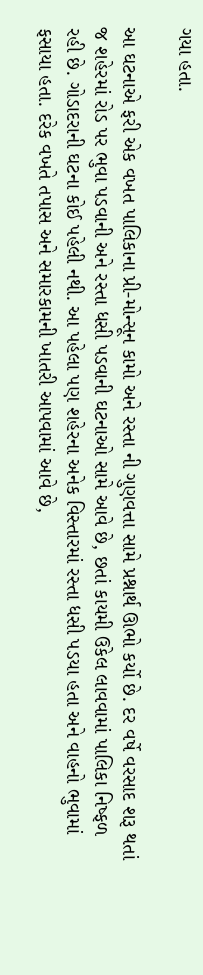ગયા હતા.

આ ઘટનાએ ફરી એક વખત પાલિકાના પ્રી-મોન્સૂન કામો અને રસ્તા ની ગુણવત્તા સામે પ્રશ્નાર્થ ઊભો કર્યો છે. દર વર્ષે વરસાદ શરૂ થતાં જ શહેરમાં રોડ પર ભુવા પડવાની અને રસ્તા ધસી પડવાની ઘટનાઓ સામે આવે છે, છતાં કાયમી ઉકેલ લાવવામાં પાલિકા નિષ્ફળ રહી છે. ગોડાદરાની ઘટના કોઈ પહેલી નથી. આ પહેલા પણ શહેરના અનેક વિસ્તારમાં રસ્તા ધસી પડયા હતા અને વાહનો ભુવામાં ફસાયા હતા. દરેક વખતે તપાસ અને સમારકામની ખાતરી આપવામાં આવે છે,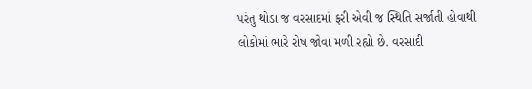પરંતુ થોડા જ વરસાદમાં ફરી એવી જ સ્થિતિ સર્જાતી હોવાથી લોકોમાં ભારે રોષ જોવા મળી રહ્યો છે. વરસાદી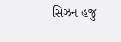સિઝન હજુ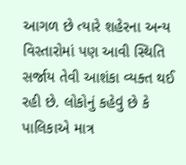આગળ છે ત્યારે શહેરના અન્ય વિસ્તારોમાં પણ આવી સ્થિતિ સર્જાય તેવી આશંકા વ્યક્ત થઈ રહી છે. લોકોનું કહેવું છે કે પાલિકાએ માત્ર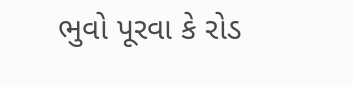ભુવો પૂરવા કે રોડ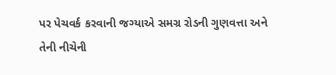પર પેચવર્ક કરવાની જગ્યાએ સમગ્ર રોડની ગુણવત્તા અને તેની નીચેની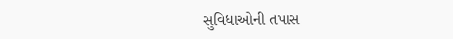સુવિધાઓની તપાસ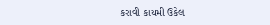કરાવી કાયમી ઉકેલ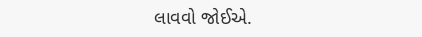લાવવો જોઈએ.